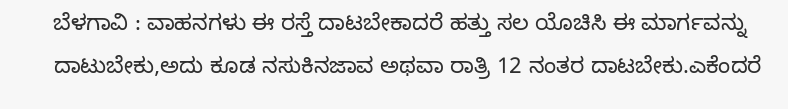ಬೆಳಗಾವಿ : ವಾಹನಗಳು ಈ ರಸ್ತೆ ದಾಟಬೇಕಾದರೆ ಹತ್ತು ಸಲ ಯೊಚಿಸಿ ಈ ಮಾರ್ಗವನ್ನು ದಾಟುಬೇಕು,ಅದು ಕೂಡ ನಸುಕಿನಜಾವ ಅಥವಾ ರಾತ್ರಿ 12 ನಂತರ ದಾಟಬೇಕು.ಎಕೆಂದರೆ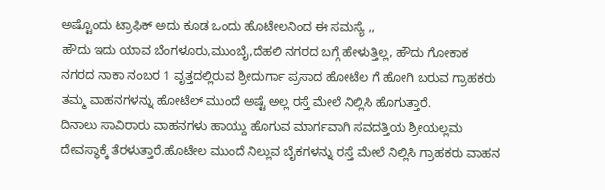ಅಷ್ಟೊಂದು ಟ್ರಾಫಿಕ್ ಅದು ಕೂಡ ಒಂದು ಹೊಟೇಲನಿಂದ ಈ ಸಮಸ್ಯೆ ,,
ಹೌದು ಇದು ಯಾವ ಬೆಂಗಳೂರು,ಮುಂಬೈ,ದೆಹಲಿ ನಗರದ ಬಗ್ಗೆ ಹೇಳುತ್ತಿಲ್ಲ, ಹೌದು ಗೋಕಾಕ ನಗರದ ನಾಕಾ ನಂಬರ 1 ವೃತ್ತದಲ್ಲಿರುವ ಶ್ರೀದುರ್ಗಾ ಪ್ರಸಾದ ಹೋಟೆಲ ಗೆ ಹೋಗಿ ಬರುವ ಗ್ರಾಹಕರು ತಮ್ಮ ವಾಹನಗಳನ್ನು ಹೋಟೆಲ್ ಮುಂದೆ ಅಷ್ಟೆ ಅಲ್ಲ ರಸ್ತೆ ಮೇಲೆ ನಿಲ್ಲಿಸಿ ಹೊಗುತ್ತಾರೆ.
ದಿನಾಲು ಸಾವಿರಾರು ವಾಹನಗಳು ಹಾಯ್ದು ಹೊಗುವ ಮಾರ್ಗವಾಗಿ ಸವದತ್ತಿಯ ಶ್ರೀಯಲ್ಲಮ ದೇವಸ್ಥಾಕ್ಕೆ ತೆರಳುತ್ತಾರೆ.ಹೊಟೇಲ ಮುಂದೆ ನಿಲ್ಲುವ ಬೈಕಗಳನ್ನು ರಸ್ತೆ ಮೇಲೆ ನಿಲ್ಲಿಸಿ ಗ್ರಾಹಕರು ವಾಹನ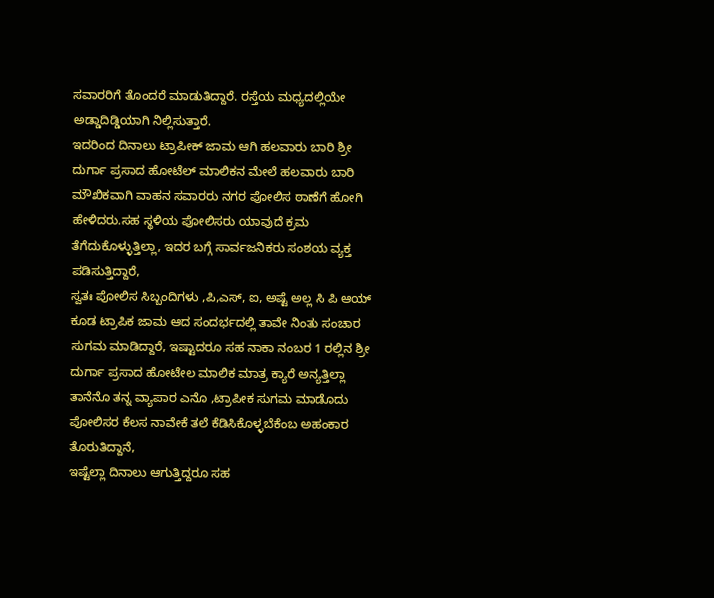ಸವಾರರಿಗೆ ತೊಂದರೆ ಮಾಡುತಿದ್ದಾರೆ. ರಸ್ತೆಯ ಮಧ್ಯದಲ್ಲಿಯೇ ಅಡ್ಡಾದಿಡ್ಡಿಯಾಗಿ ನಿಲ್ಲಿಸುತ್ತಾರೆ.
ಇದರಿಂದ ದಿನಾಲು ಟ್ರಾಪೀಕ್ ಜಾಮ ಆಗಿ ಹಲವಾರು ಬಾರಿ ಶ್ರೀ ದುರ್ಗಾ ಪ್ರಸಾದ ಹೋಟೆಲ್ ಮಾಲಿಕನ ಮೇಲೆ ಹಲವಾರು ಬಾರಿ ಮೌಖಿಕವಾಗಿ ವಾಹನ ಸವಾರರು ನಗರ ಪೋಲಿಸ ಠಾಣೆಗೆ ಹೋಗಿ ಹೇಳಿದರು.ಸಹ ಸ್ಥಳಿಯ ಪೋಲಿಸರು ಯಾವುದೆ ಕ್ರಮ ತೆಗೆದುಕೊಳ್ಳುತ್ತಿಲ್ಲಾ, ಇದರ ಬಗ್ಗೆ ಸಾರ್ವಜನಿಕರು ಸಂಶಯ ವ್ಯಕ್ತ ಪಡಿಸುತ್ತಿದ್ದಾರೆ,
ಸ್ವತಃ ಪೋಲಿಸ ಸಿಬ್ಬಂದಿಗಳು ,ಪಿ,ಎಸ್, ಐ, ಅಷ್ಟೆ ಅಲ್ಲ ಸಿ ಪಿ ಆಯ್ ಕೂಡ ಟ್ರಾಪಿಕ ಜಾಮ ಆದ ಸಂದರ್ಭದಲ್ಲಿ ತಾವೇ ನಿಂತು ಸಂಚಾರ ಸುಗಮ ಮಾಡಿದ್ದಾರೆ, ಇಷ್ಟಾದರೂ ಸಹ ನಾಕಾ ನಂಬರ 1 ರಲ್ಲಿನ ಶ್ರೀ ದುರ್ಗಾ ಪ್ರಸಾದ ಹೋಟೇಲ ಮಾಲಿಕ ಮಾತ್ರ ಕ್ಯಾರೆ ಅನ್ಯತ್ತಿಲ್ಲಾ ತಾನೆನೊ ತನ್ನ ವ್ಯಾಪಾರ ಎನೊ ,ಟ್ರಾಪೀಕ ಸುಗಮ ಮಾಡೊದು ಪೋಲಿಸರ ಕೆಲಸ ನಾವೇಕೆ ತಲೆ ಕೆಡಿಸಿಕೊಳ್ಳಬೆಕೆಂಬ ಅಹಂಕಾರ ತೊರುತಿದ್ದಾನೆ,
ಇಷ್ಟೆಲ್ಲಾ ದಿನಾಲು ಆಗುತ್ತಿದ್ದರೂ ಸಹ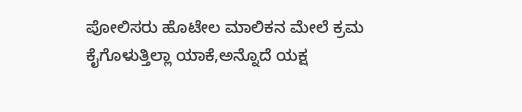ಪೋಲಿಸರು ಹೊಟೇಲ ಮಾಲಿಕನ ಮೇಲೆ ಕ್ರಮ ಕೈಗೊಳುತ್ತಿಲ್ಲಾ ಯಾಕೆ,ಅನ್ನೊದೆ ಯಕ್ಷ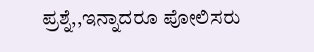ಪ್ರಶ್ನೆ,,ಇನ್ನಾದರೂ ಪೋಲಿಸರು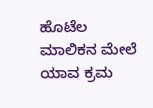ಹೊಟೆಲ ಮಾಲಿಕನ ಮೇಲೆ ಯಾವ ಕ್ರಮ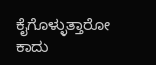ಕೈಗೊಳ್ಳುತ್ತಾರೋ ಕಾದು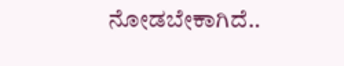ನೋಡಬೇಕಾಗಿದೆ..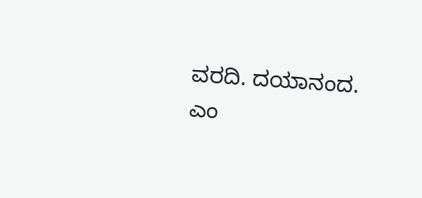ವರದಿ. ದಯಾನಂದ. ಎಂ